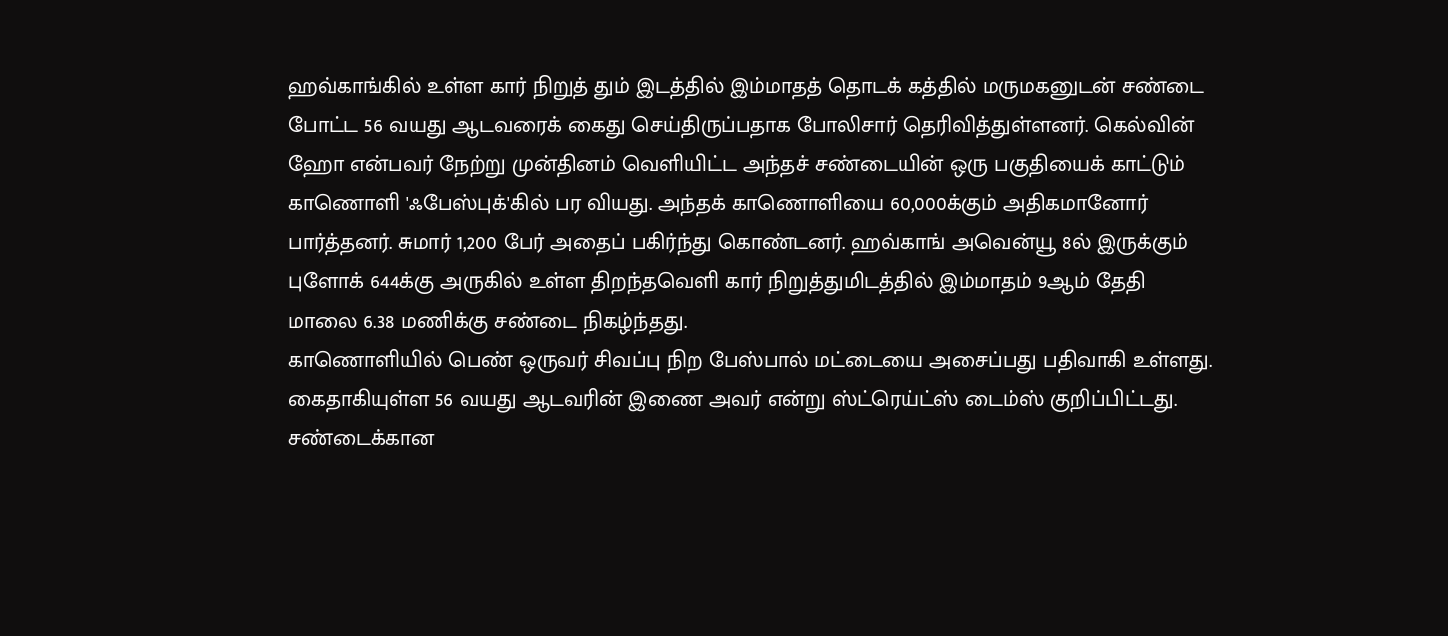ஹவ்காங்கில் உள்ள கார் நிறுத் தும் இடத்தில் இம்மாதத் தொடக் கத்தில் மருமகனுடன் சண்டை போட்ட 56 வயது ஆடவரைக் கைது செய்திருப்பதாக போலிசார் தெரிவித்துள்ளனர். கெல்வின் ஹோ என்பவர் நேற்று முன்தினம் வெளியிட்ட அந்தச் சண்டையின் ஒரு பகுதியைக் காட்டும் காணொளி 'ஃபேஸ்புக்'கில் பர வியது. அந்தக் காணொளியை 60,000க்கும் அதிகமானோர் பார்த்தனர். சுமார் 1,200 பேர் அதைப் பகிர்ந்து கொண்டனர். ஹவ்காங் அவென்யூ 8ல் இருக்கும் புளோக் 644க்கு அருகில் உள்ள திறந்தவெளி கார் நிறுத்துமிடத்தில் இம்மாதம் 9ஆம் தேதி மாலை 6.38 மணிக்கு சண்டை நிகழ்ந்தது.
காணொளியில் பெண் ஒருவர் சிவப்பு நிற பேஸ்பால் மட்டையை அசைப்பது பதிவாகி உள்ளது. கைதாகியுள்ள 56 வயது ஆடவரின் இணை அவர் என்று ஸ்ட்ரெய்ட்ஸ் டைம்ஸ் குறிப்பிட்டது. சண்டைக்கான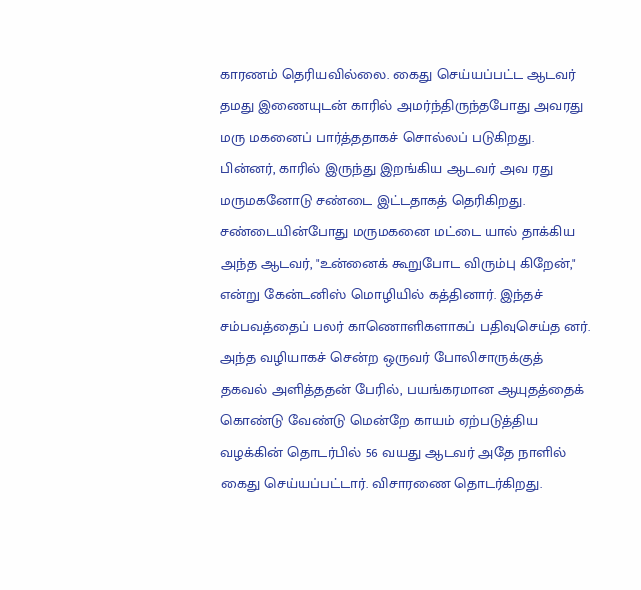காரணம் தெரியவில்லை. கைது செய்யப்பட்ட ஆடவர் தமது இணையுடன் காரில் அமர்ந்திருந்தபோது அவரது மரு மகனைப் பார்த்ததாகச் சொல்லப் படுகிறது. பின்னர், காரில் இருந்து இறங்கிய ஆடவர் அவ ரது மருமகனோடு சண்டை இட்டதாகத் தெரிகிறது.
சண்டையின்போது மருமகனை மட்டை யால் தாக்கிய அந்த ஆடவர், "உன்னைக் கூறுபோட விரும்பு கிறேன்," என்று கேன்டனிஸ் மொழியில் கத்தினார். இந்தச் சம்பவத்தைப் பலர் காணொளிகளாகப் பதிவுசெய்த னர். அந்த வழியாகச் சென்ற ஒருவர் போலிசாருக்குத் தகவல் அளித்ததன் பேரில், பயங்கரமான ஆயுதத்தைக் கொண்டு வேண்டு மென்றே காயம் ஏற்படுத்திய வழக்கின் தொடர்பில் 56 வயது ஆடவர் அதே நாளில் கைது செய்யப்பட்டார். விசாரணை தொடர்கிறது.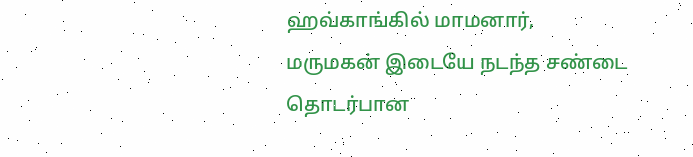ஹவ்காங்கில் மாமனார், மருமகன் இடையே நடந்த சண்டை தொடர்பான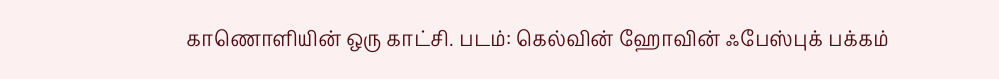காணொளியின் ஒரு காட்சி. படம்: கெல்வின் ஹோவின் ஃபேஸ்புக் பக்கம்